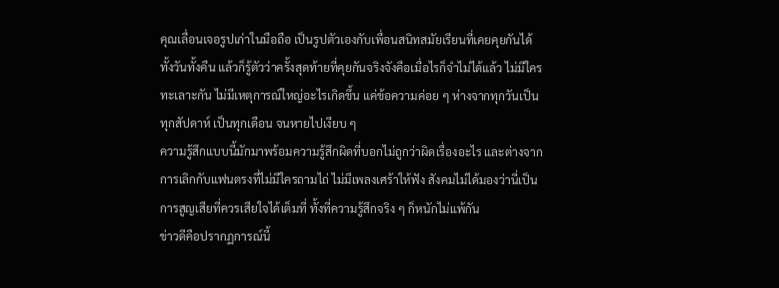คุณเลื่อนเจอรูปเก่าในมือถือ เป็นรูปตัวเองกับเพื่อนสนิทสมัยเรียนที่เคยคุยกันได้ทั้งวันทั้งคืน แล้วก็รู้ตัวว่าครั้งสุดท้ายที่คุยกันจริงจังคือเมื่อไรก็จำไม่ได้แล้ว ไม่มีใครทะเลาะกัน ไม่มีเหตุการณ์ใหญ่อะไรเกิดขึ้น แค่ข้อความค่อย ๆ ห่างจากทุกวันเป็นทุกสัปดาห์ เป็นทุกเดือน จนหายไปเงียบ ๆ
ความรู้สึกแบบนี้มักมาพร้อมความรู้สึกผิดที่บอกไม่ถูกว่าผิดเรื่องอะไร และต่างจากการเลิกกับแฟนตรงที่ไม่มีใครถามไถ่ ไม่มีเพลงเศร้าให้ฟัง สังคมไม่ได้มองว่านี่เป็นการสูญเสียที่ควรเสียใจได้เต็มที่ ทั้งที่ความรู้สึกจริง ๆ ก็หนักไม่แพ้กัน
ข่าวดีคือปรากฏการณ์นี้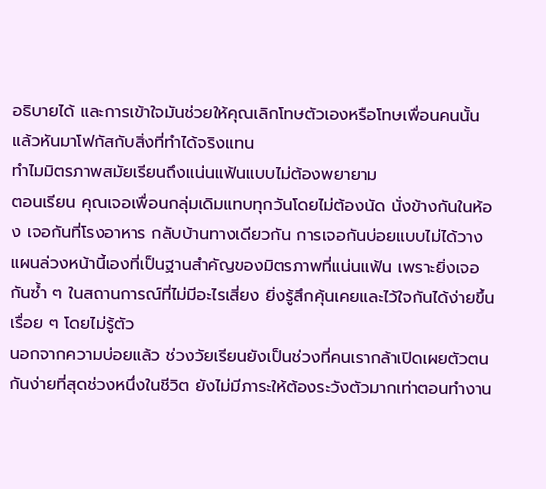อธิบายได้ และการเข้าใจมันช่วยให้คุณเลิกโทษตัวเองหรือโทษเพื่อนคนนั้น แล้วหันมาโฟกัสกับสิ่งที่ทำได้จริงแทน
ทำไมมิตรภาพสมัยเรียนถึงแน่นแฟ้นแบบไม่ต้องพยายาม
ตอนเรียน คุณเจอเพื่อนกลุ่มเดิมแทบทุกวันโดยไม่ต้องนัด นั่งข้างกันในห้อง เจอกันที่โรงอาหาร กลับบ้านทางเดียวกัน การเจอกันบ่อยแบบไม่ได้วางแผนล่วงหน้านี้เองที่เป็นฐานสำคัญของมิตรภาพที่แน่นแฟ้น เพราะยิ่งเจอกันซ้ำ ๆ ในสถานการณ์ที่ไม่มีอะไรเสี่ยง ยิ่งรู้สึกคุ้นเคยและไว้ใจกันได้ง่ายขึ้นเรื่อย ๆ โดยไม่รู้ตัว
นอกจากความบ่อยแล้ว ช่วงวัยเรียนยังเป็นช่วงที่คนเรากล้าเปิดเผยตัวตนกันง่ายที่สุดช่วงหนึ่งในชีวิต ยังไม่มีภาระให้ต้องระวังตัวมากเท่าตอนทำงาน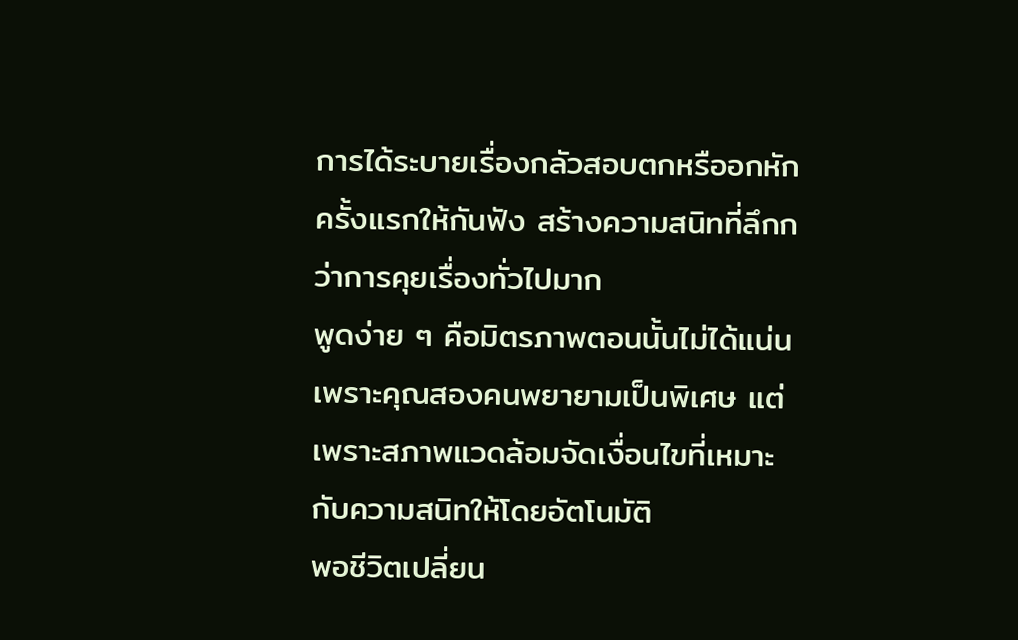การได้ระบายเรื่องกลัวสอบตกหรืออกหักครั้งแรกให้กันฟัง สร้างความสนิทที่ลึกกว่าการคุยเรื่องทั่วไปมาก
พูดง่าย ๆ คือมิตรภาพตอนนั้นไม่ได้แน่นเพราะคุณสองคนพยายามเป็นพิเศษ แต่เพราะสภาพแวดล้อมจัดเงื่อนไขที่เหมาะกับความสนิทให้โดยอัตโนมัติ
พอชีวิตเปลี่ยน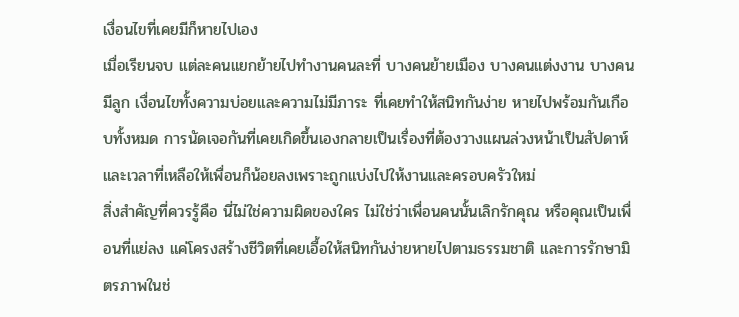เงื่อนไขที่เคยมีก็หายไปเอง
เมื่อเรียนจบ แต่ละคนแยกย้ายไปทำงานคนละที่ บางคนย้ายเมือง บางคนแต่งงาน บางคนมีลูก เงื่อนไขทั้งความบ่อยและความไม่มีภาระ ที่เคยทำให้สนิทกันง่าย หายไปพร้อมกันเกือบทั้งหมด การนัดเจอกันที่เคยเกิดขึ้นเองกลายเป็นเรื่องที่ต้องวางแผนล่วงหน้าเป็นสัปดาห์ และเวลาที่เหลือให้เพื่อนก็น้อยลงเพราะถูกแบ่งไปให้งานและครอบครัวใหม่
สิ่งสำคัญที่ควรรู้คือ นี่ไม่ใช่ความผิดของใคร ไม่ใช่ว่าเพื่อนคนนั้นเลิกรักคุณ หรือคุณเป็นเพื่อนที่แย่ลง แค่โครงสร้างชีวิตที่เคยเอื้อให้สนิทกันง่ายหายไปตามธรรมชาติ และการรักษามิตรภาพในช่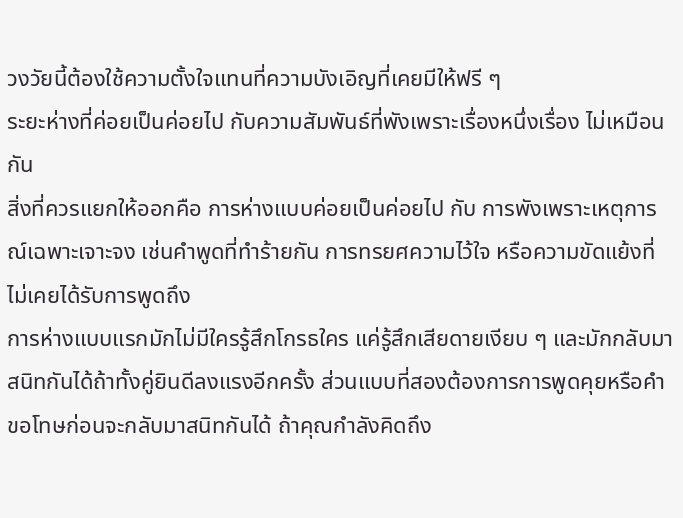วงวัยนี้ต้องใช้ความตั้งใจแทนที่ความบังเอิญที่เคยมีให้ฟรี ๆ
ระยะห่างที่ค่อยเป็นค่อยไป กับความสัมพันธ์ที่พังเพราะเรื่องหนึ่งเรื่อง ไม่เหมือนกัน
สิ่งที่ควรแยกให้ออกคือ การห่างแบบค่อยเป็นค่อยไป กับ การพังเพราะเหตุการณ์เฉพาะเจาะจง เช่นคำพูดที่ทำร้ายกัน การทรยศความไว้ใจ หรือความขัดแย้งที่ไม่เคยได้รับการพูดถึง
การห่างแบบแรกมักไม่มีใครรู้สึกโกรธใคร แค่รู้สึกเสียดายเงียบ ๆ และมักกลับมาสนิทกันได้ถ้าทั้งคู่ยินดีลงแรงอีกครั้ง ส่วนแบบที่สองต้องการการพูดคุยหรือคำขอโทษก่อนจะกลับมาสนิทกันได้ ถ้าคุณกำลังคิดถึง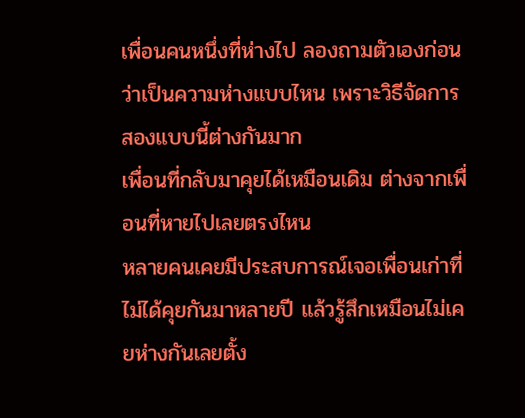เพื่อนคนหนึ่งที่ห่างไป ลองถามตัวเองก่อนว่าเป็นความห่างแบบไหน เพราะวิธีจัดการสองแบบนี้ต่างกันมาก
เพื่อนที่กลับมาคุยได้เหมือนเดิม ต่างจากเพื่อนที่หายไปเลยตรงไหน
หลายคนเคยมีประสบการณ์เจอเพื่อนเก่าที่ไม่ได้คุยกันมาหลายปี แล้วรู้สึกเหมือนไม่เคยห่างกันเลยตั้ง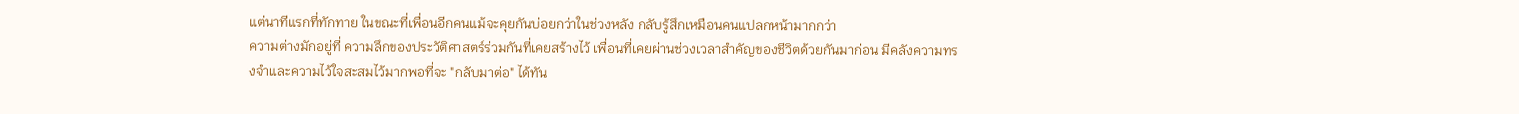แต่นาทีแรกที่ทักทาย ในขณะที่เพื่อนอีกคนแม้จะคุยกันบ่อยกว่าในช่วงหลัง กลับรู้สึกเหมือนคนแปลกหน้ามากกว่า
ความต่างมักอยู่ที่ ความลึกของประวัติศาสตร์ร่วมกันที่เคยสร้างไว้ เพื่อนที่เคยผ่านช่วงเวลาสำคัญของชีวิตด้วยกันมาก่อน มีคลังความทรงจำและความไว้ใจสะสมไว้มากพอที่จะ "กลับมาต่อ" ได้ทัน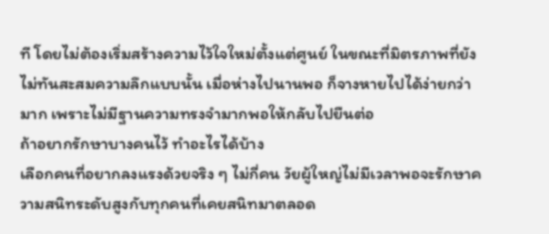ที โดยไม่ต้องเริ่มสร้างความไว้ใจใหม่ตั้งแต่ศูนย์ ในขณะที่มิตรภาพที่ยังไม่ทันสะสมความลึกแบบนั้น เมื่อห่างไปนานพอ ก็จางหายไปได้ง่ายกว่ามาก เพราะไม่มีฐานความทรงจำมากพอให้กลับไปยืนต่อ
ถ้าอยากรักษาบางคนไว้ ทำอะไรได้บ้าง
เลือกคนที่อยากลงแรงด้วยจริง ๆ ไม่กี่คน วัยผู้ใหญ่ไม่มีเวลาพอจะรักษาความสนิทระดับสูงกับทุกคนที่เคยสนิทมาตลอด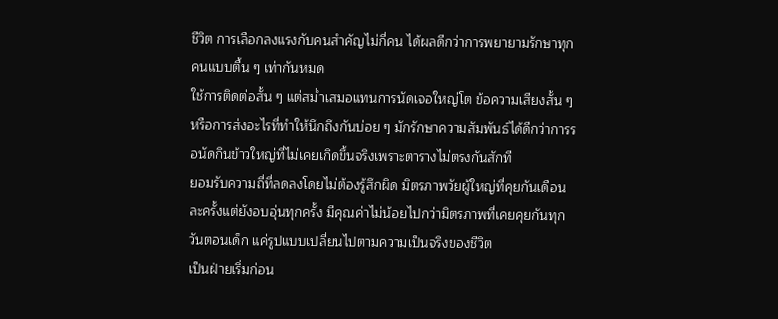ชีวิต การเลือกลงแรงกับคนสำคัญไม่กี่คน ได้ผลดีกว่าการพยายามรักษาทุกคนแบบตื้น ๆ เท่ากันหมด
ใช้การติดต่อสั้น ๆ แต่สม่ำเสมอแทนการนัดเจอใหญ่โต ข้อความเสียงสั้น ๆ หรือการส่งอะไรที่ทำให้นึกถึงกันบ่อย ๆ มักรักษาความสัมพันธ์ได้ดีกว่าการรอนัดกินข้าวใหญ่ที่ไม่เคยเกิดขึ้นจริงเพราะตารางไม่ตรงกันสักที
ยอมรับความถี่ที่ลดลงโดยไม่ต้องรู้สึกผิด มิตรภาพวัยผู้ใหญ่ที่คุยกันเดือนละครั้งแต่ยังอบอุ่นทุกครั้ง มีคุณค่าไม่น้อยไปกว่ามิตรภาพที่เคยคุยกันทุกวันตอนเด็ก แค่รูปแบบเปลี่ยนไปตามความเป็นจริงของชีวิต
เป็นฝ่ายเริ่มก่อน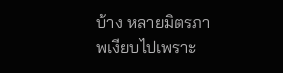บ้าง หลายมิตรภาพเงียบไปเพราะ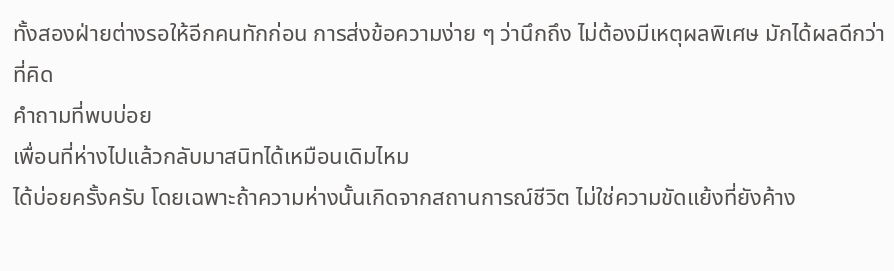ทั้งสองฝ่ายต่างรอให้อีกคนทักก่อน การส่งข้อความง่าย ๆ ว่านึกถึง ไม่ต้องมีเหตุผลพิเศษ มักได้ผลดีกว่าที่คิด
คำถามที่พบบ่อย
เพื่อนที่ห่างไปแล้วกลับมาสนิทได้เหมือนเดิมไหม
ได้บ่อยครั้งครับ โดยเฉพาะถ้าความห่างนั้นเกิดจากสถานการณ์ชีวิต ไม่ใช่ความขัดแย้งที่ยังค้าง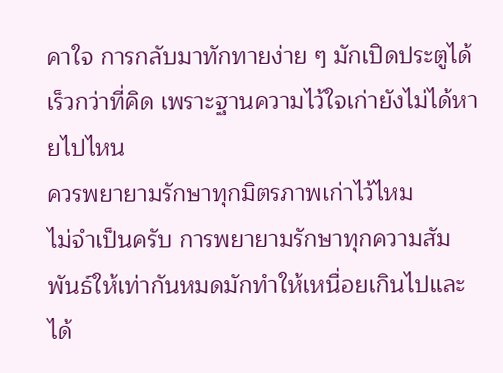คาใจ การกลับมาทักทายง่าย ๆ มักเปิดประตูได้เร็วกว่าที่คิด เพราะฐานความไว้ใจเก่ายังไม่ได้หายไปไหน
ควรพยายามรักษาทุกมิตรภาพเก่าไว้ไหม
ไม่จำเป็นครับ การพยายามรักษาทุกความสัมพันธ์ให้เท่ากันหมดมักทำให้เหนื่อยเกินไปและได้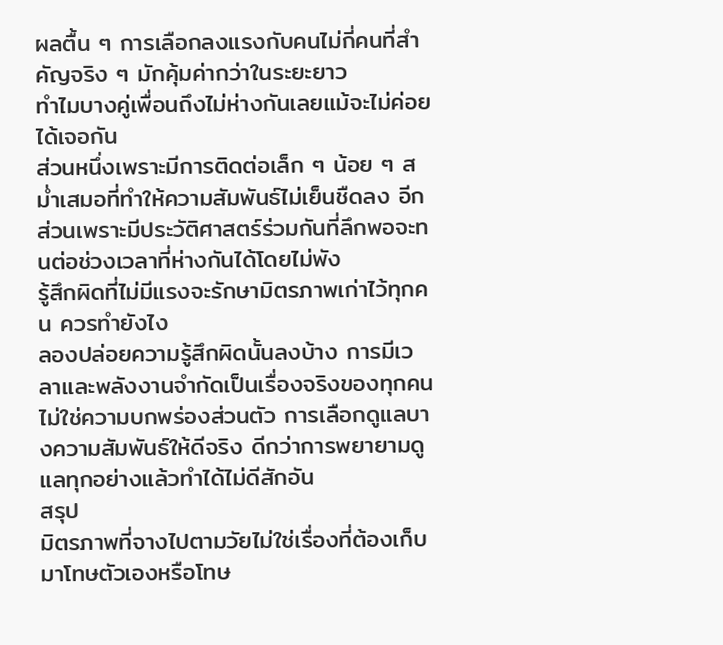ผลตื้น ๆ การเลือกลงแรงกับคนไม่กี่คนที่สำคัญจริง ๆ มักคุ้มค่ากว่าในระยะยาว
ทำไมบางคู่เพื่อนถึงไม่ห่างกันเลยแม้จะไม่ค่อยได้เจอกัน
ส่วนหนึ่งเพราะมีการติดต่อเล็ก ๆ น้อย ๆ สม่ำเสมอที่ทำให้ความสัมพันธ์ไม่เย็นชืดลง อีกส่วนเพราะมีประวัติศาสตร์ร่วมกันที่ลึกพอจะทนต่อช่วงเวลาที่ห่างกันได้โดยไม่พัง
รู้สึกผิดที่ไม่มีแรงจะรักษามิตรภาพเก่าไว้ทุกคน ควรทำยังไง
ลองปล่อยความรู้สึกผิดนั้นลงบ้าง การมีเวลาและพลังงานจำกัดเป็นเรื่องจริงของทุกคน ไม่ใช่ความบกพร่องส่วนตัว การเลือกดูแลบางความสัมพันธ์ให้ดีจริง ดีกว่าการพยายามดูแลทุกอย่างแล้วทำได้ไม่ดีสักอัน
สรุป
มิตรภาพที่จางไปตามวัยไม่ใช่เรื่องที่ต้องเก็บมาโทษตัวเองหรือโทษ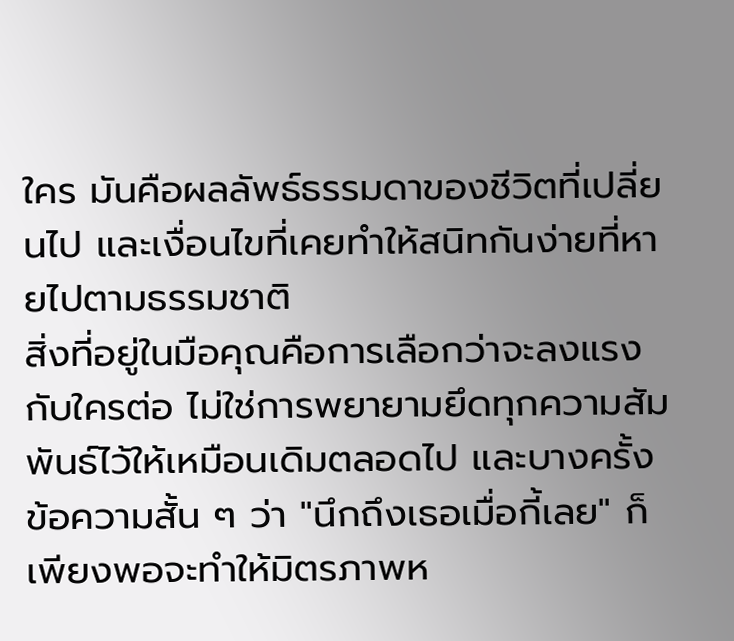ใคร มันคือผลลัพธ์ธรรมดาของชีวิตที่เปลี่ยนไป และเงื่อนไขที่เคยทำให้สนิทกันง่ายที่หายไปตามธรรมชาติ
สิ่งที่อยู่ในมือคุณคือการเลือกว่าจะลงแรงกับใครต่อ ไม่ใช่การพยายามยึดทุกความสัมพันธ์ไว้ให้เหมือนเดิมตลอดไป และบางครั้งข้อความสั้น ๆ ว่า "นึกถึงเธอเมื่อกี้เลย" ก็เพียงพอจะทำให้มิตรภาพห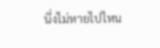นึ่งไม่หายไปไหน